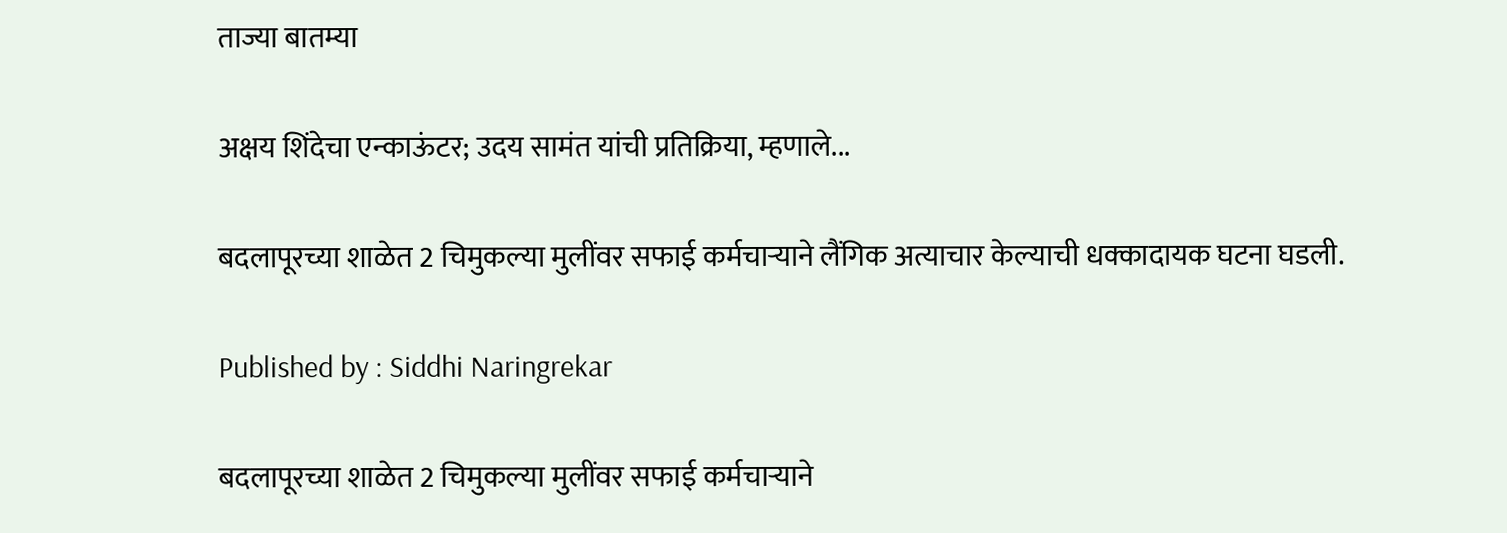ताज्या बातम्या

अक्षय शिंदेचा एन्काऊंटर; उदय सामंत यांची प्रतिक्रिया, म्हणाले...

बदलापूरच्या शाळेत 2 चिमुकल्या मुलींवर सफाई कर्मचाऱ्याने लैंगिक अत्याचार केल्याची धक्कादायक घटना घडली.

Published by : Siddhi Naringrekar

बदलापूरच्या शाळेत 2 चिमुकल्या मुलींवर सफाई कर्मचाऱ्याने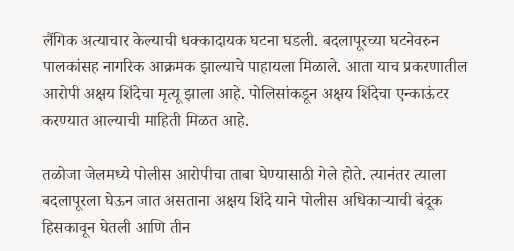लैंगिक अत्याचार केल्याची धक्कादायक घटना घडली. बदलापूरच्या घटनेवरुन पालकांसह नागरिक आक्रमक झाल्याचे पाहायला मिळाले. आता याच प्रकरणातील आरोपी अक्षय शिंदेचा मृत्यू झाला आहे. पोलिसांकडून अक्षय शिंदेचा एन्काऊंटर करण्यात आल्याची माहिती मिळत आहे.

तळोजा जेलमध्ये पोलीस आरोपीचा ताबा घेण्यासाठी गेले होते. त्यानंतर त्याला बदलापूरला घेऊन जात असताना अक्षय शिंदे याने पोलीस अधिकाऱ्याची बंदूक हिसकावून घेतली आणि तीन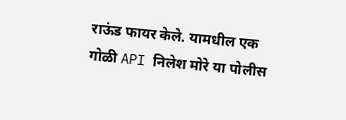राऊंड फायर केले. यामधील एक गोळी API निलेश मोरे या पोलीस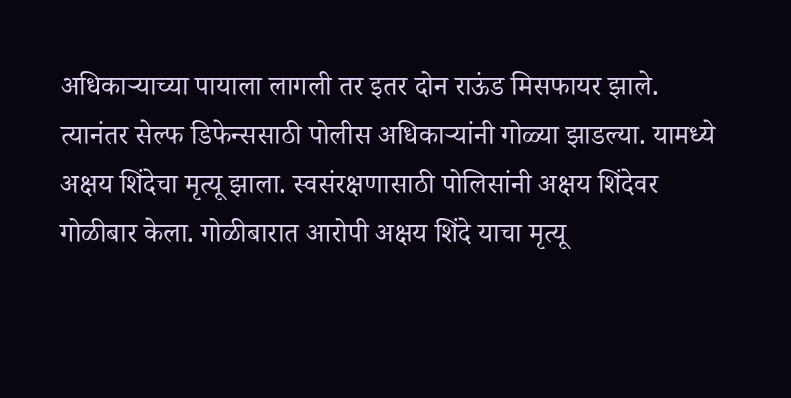अधिकाऱ्याच्या पायाला लागली तर इतर दोन राऊंड मिसफायर झाले. त्यानंतर सेल्फ डिफेन्ससाठी पोलीस अधिकाऱ्यांनी गोळ्या झाडल्या. यामध्ये अक्षय शिंदेचा मृत्यू झाला. स्वसंरक्षणासाठी पोलिसांनी अक्षय शिंदेवर गोळीबार केला. गोळीबारात आरोपी अक्षय शिंदे याचा मृत्यू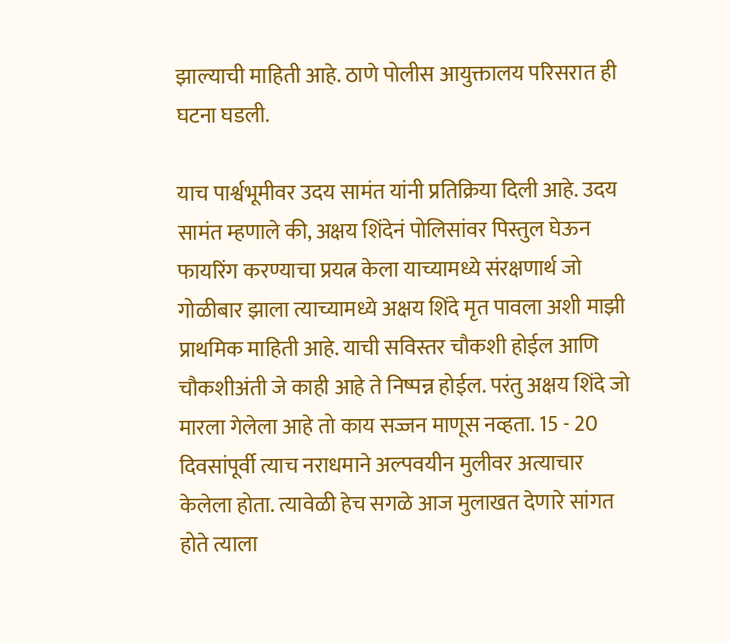झाल्याची माहिती आहे. ठाणे पोलीस आयुक्तालय परिसरात ही घटना घडली.

याच पार्श्वभूमीवर उदय सामंत यांनी प्रतिक्रिया दिली आहे. उदय सामंत म्हणाले की, अक्षय शिंदेनं पोलिसांवर पिस्तुल घेऊन फायरिंग करण्याचा प्रयत्न केला याच्यामध्ये संरक्षणार्थ जो गोळीबार झाला त्याच्यामध्ये अक्षय शिंदे मृत पावला अशी माझी प्राथमिक माहिती आहे. याची सविस्तर चौकशी होईल आणि चौकशीअंती जे काही आहे ते निष्पन्न होईल. परंतु अक्षय शिंदे जो मारला गेलेला आहे तो काय सज्जन माणूस नव्हता. 15 - 20 दिवसांपूर्वी त्याच नराधमाने अल्पवयीन मुलीवर अत्याचार केलेला होता. त्यावेळी हेच सगळे आज मुलाखत देणारे सांगत होते त्याला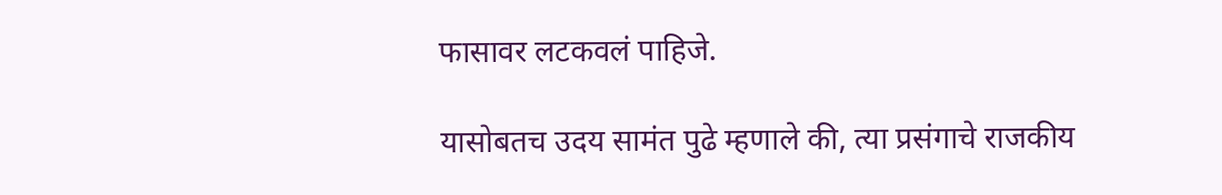फासावर लटकवलं पाहिजे.

यासोबतच उदय सामंत पुढे म्हणाले की, त्या प्रसंगाचे राजकीय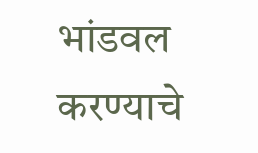भांडवल करण्याचे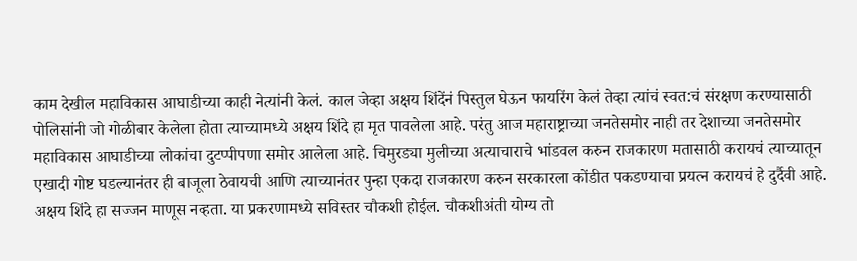काम देखील महाविकास आघाडीच्या काही नेत्यांनी केलं. काल जेव्हा अक्षय शिंदेंनं पिस्तुल घेऊन फायरिंग केलं तेव्हा त्यांचं स्वत:चं संरक्षण करण्यासाठी पोलिसांनी जो गोळीबार केलेला होता त्याच्यामध्ये अक्षय शिंदे हा मृत पावलेला आहे. परंतु आज महाराष्ट्राच्या जनतेसमोर नाही तर देशाच्या जनतेसमोर महाविकास आघाडीच्या लोकांचा दुटप्पीपणा समोर आलेला आहे. चिमुरड्या मुलीच्या अत्याचाराचे भांडवल करुन राजकारण मतासाठी करायचं त्याच्यातून एखादी गोष्ट घडल्यानंतर ही बाजूला ठेवायची आणि त्याच्यानंतर पुन्हा एकदा राजकारण करुन सरकारला कोंडीत पकडण्याचा प्रयत्न करायचं हे दुर्दैवी आहे. अक्षय शिंदे हा सज्जन माणूस नव्हता. या प्रकरणामध्ये सविस्तर चौकशी होईल. चौकशीअंती योग्य तो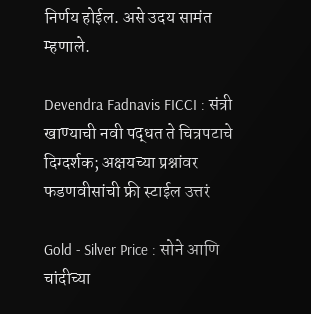निर्णय होईल. असे उदय सामंत म्हणाले.

Devendra Fadnavis FICCI : संत्री खाण्याची नवी पद्धत ते चित्रपटाचे दिग्दर्शक; अक्षयच्या प्रश्नांवर फडणवीसांची फ्री स्टाईल उत्तरं

Gold - Silver Price : सोने आणि चांदीच्या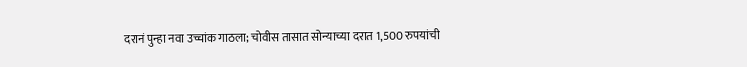दरानं पुन्हा नवा उच्चांक गाठला; चोवीस तासात सोन्याच्या दरात 1,500 रुपयांची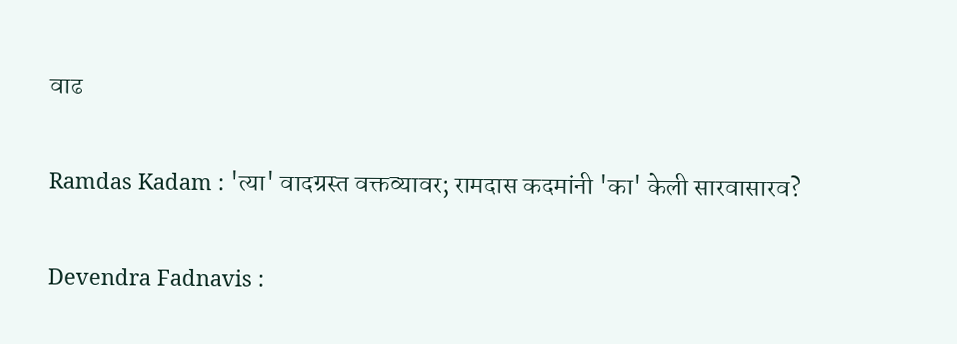वाढ

Ramdas Kadam : 'त्या' वादग्रस्त वक्तव्यावर; रामदास कदमांनी 'का' केली सारवासारव?

Devendra Fadnavis :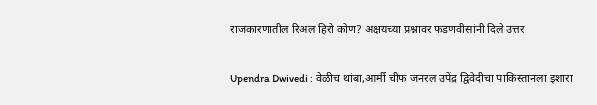राजकारणातील रिअल हिरो कोण? अक्षयच्या प्रश्नावर फडणवीसांनी दिले उत्तर

Upendra Dwivedi : वेळीच थांबा,आर्मी चीफ जनरल उपेंद्र द्विवेदीचा पाकिस्तानला इशारा